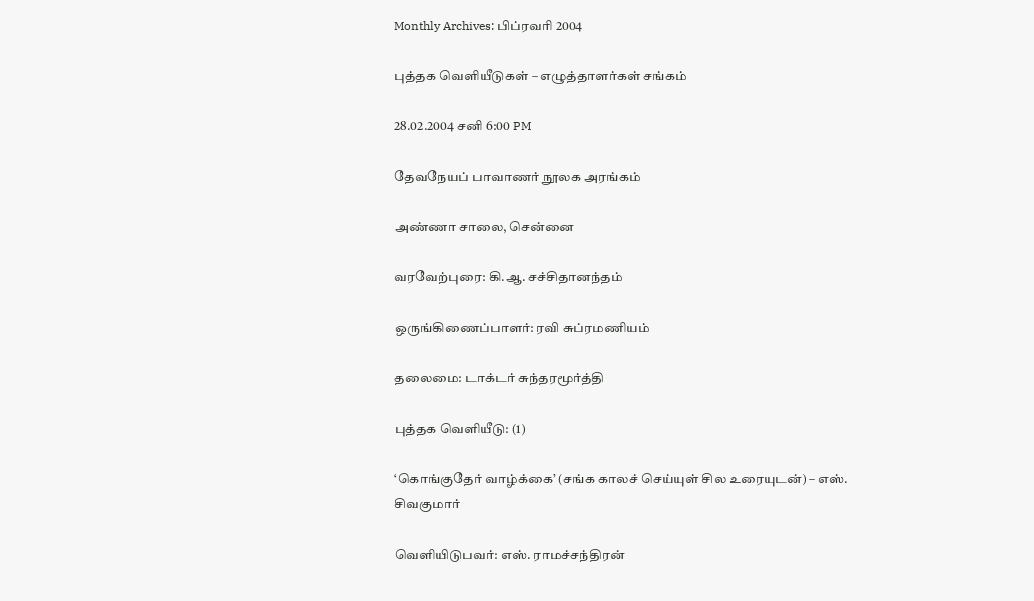Monthly Archives: பிப்ரவரி 2004

புத்தக வெளியீடுகள் – எழுத்தாளர்கள் சங்கம்

28.02.2004 சனி 6:00 PM

தேவநேயப் பாவாணர் நூலக அரங்கம்

அண்ணா சாலை, சென்னை

வரவேற்புரை: கி.ஆ. சச்சிதானந்தம்

ஒருங்கிணைப்பாளர்: ரவி சுப்ரமணியம்

தலைமை: டாக்டர் சுந்தரமூர்த்தி

புத்தக வெளியீடு: (1)

‘கொங்குதேர் வாழ்க்கை’ (சங்க காலச் செய்யுள் சில உரையுடன்) – எஸ். சிவகுமார்

வெளியிடுபவர்: எஸ். ராமச்சந்திரன்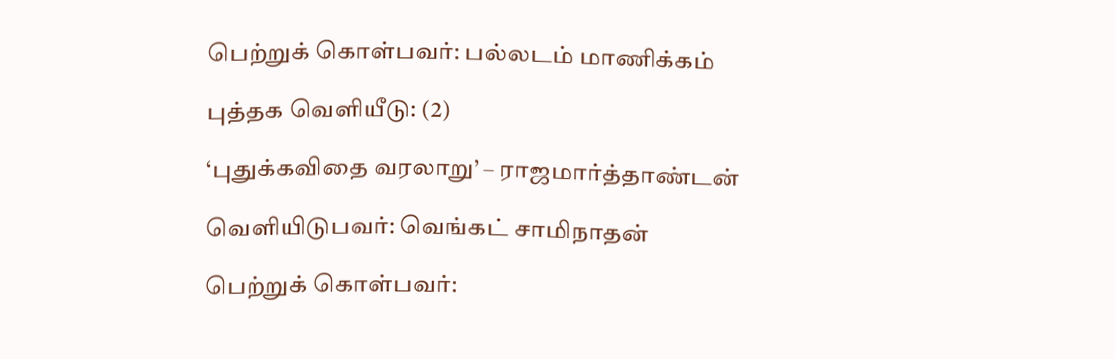பெற்றுக் கொள்பவர்: பல்லடம் மாணிக்கம்

புத்தக வெளியீடு: (2)

‘புதுக்கவிதை வரலாறு’ – ராஜமார்த்தாண்டன்

வெளியிடுபவர்: வெங்கட் சாமிநாதன்

பெற்றுக் கொள்பவர்: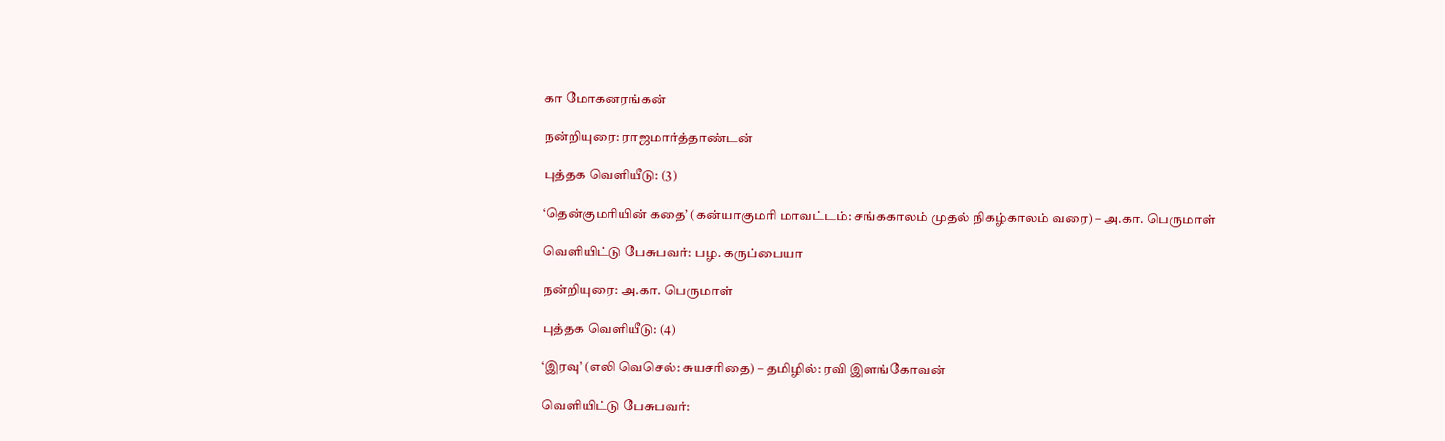கா மோகனரங்கன்

நன்றியுரை: ராஜமார்த்தாண்டன்

புத்தக வெளியீடு: (3)

‘தென்குமரியின் கதை’ (கன்யாகுமரி மாவட்டம்: சங்ககாலம் முதல் நிகழ்காலம் வரை) – அ.கா. பெருமாள்

வெளியிட்டு பேசுபவர்: பழ. கருப்பையா

நன்றியுரை: அ.கா. பெருமாள்

புத்தக வெளியீடு: (4)

‘இரவு’ (எலி வெசெல்: சுயசரிதை) – தமிழில்: ரவி இளங்கோவன்

வெளியிட்டு பேசுபவர்: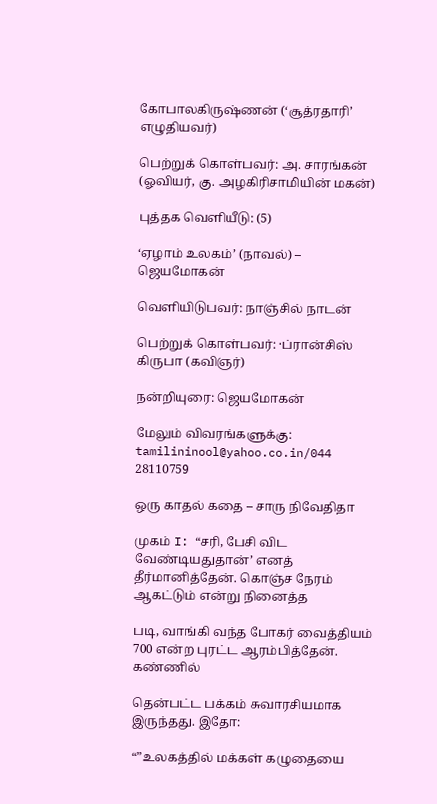கோபாலகிருஷ்ணன் (‘சூத்ரதாரி’ எழுதியவர்)

பெற்றுக் கொள்பவர்: அ. சாரங்கன் (ஓவியர், கு. அழகிரிசாமியின் மகன்)

புத்தக வெளியீடு: (5)

‘ஏழாம் உலகம்’ (நாவல்) – ஜெயமோகன்

வெளியிடுபவர்: நாஞ்சில் நாடன்

பெற்றுக் கொள்பவர்: ·ப்ரான்சிஸ் கிருபா (கவிஞர்)

நன்றியுரை: ஜெயமோகன்

மேலும் விவரங்களுக்கு: tamilininool@yahoo.co.in/044 28110759

ஒரு காதல் கதை – சாரு நிவேதிதா

முகம் I: “சரி, பேசி விட வேண்டியதுதான்’ எனத் தீர்மானித்தேன். கொஞ்ச நேரம் ஆகட்டும் என்று நினைத்த

படி, வாங்கி வந்த போகர் வைத்தியம் 700 என்ற புரட்ட ஆரம்பித்தேன். கண்ணில்

தென்பட்ட பக்கம் சுவாரசியமாக இருந்தது. இதோ:

“”உலகத்தில் மக்கள் கழுதையை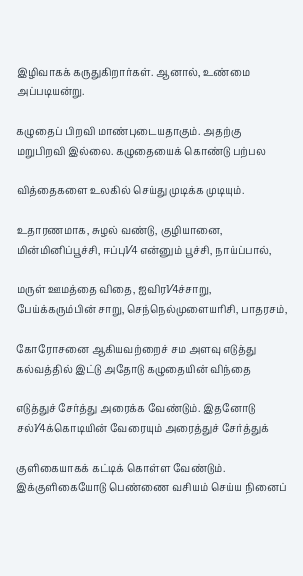இழிவாகக் கருதுகிறார்கள். ஆனால், உண்மை அப்படியன்று.

கழுதைப் பிறவி மாண்புடையதாகும். அதற்கு மறுபிறவி இல்லை. கழுதையைக் கொண்டு பற்பல

வித்தைகளை உலகில் செய்து முடிக்க முடியும்.

உதாரணமாக, சுழல் வண்டு, குழியானை, மின்மினிப்பூச்சி, ஈப்பு1⁄4 என்னும் பூச்சி, நாய்ப்பால்,

மருள் ஊமத்தை விதை, ஐவிர1⁄4ச்சாறு, பேய்க்கரும்பின் சாறு, செந்நெல்முளையரிசி, பாதரசம்,

கோரோசனை ஆகியவற்றைச் சம அளவு எடுத்து கல்வத்தில் இட்டு அதோடு கழுதையின் விந்தை

எடுத்துச் சேர்த்து அரைக்க வேண்டும். இதனோடு சல்1⁄4க்கொடியின் வேரையும் அரைத்துச் சேர்த்துக்

குளிகையாகக் கட்டிக் கொள்ள வேண்டும். இக்குளிகையோடு பெண்ணை வசியம் செய்ய நினைப்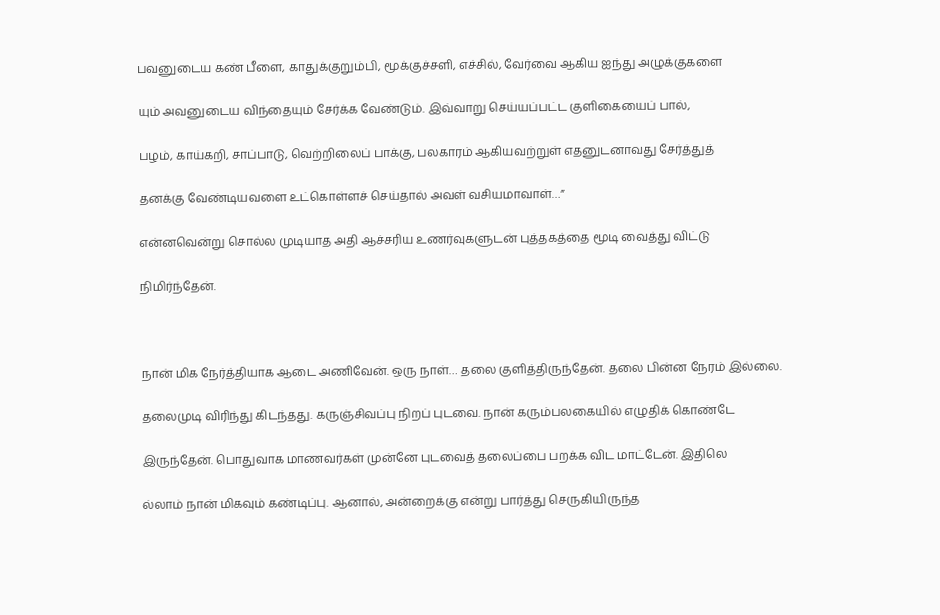பவனுடைய கண் பீளை, காதுக்குறும்பி, மூக்குச்சளி, எச்சில், வேர்வை ஆகிய ஐந்து அழுக்குகளை

யும் அவனுடைய விந்தையும் சேர்க்க வேண்டும். இவ்வாறு செய்யப்பட்ட குளிகையைப் பால்,

பழம், காய்கறி, சாப்பாடு, வெற்றிலைப் பாக்கு, பலகாரம் ஆகியவற்றுள் எதனுடனாவது சேர்த்துத்

தனக்கு வேண்டியவளை உட்கொள்ளச் செய்தால் அவள் வசியமாவாள்…”

என்னவென்று சொல்ல முடியாத அதி ஆச்சரிய உணர்வுகளுடன் புத்தகத்தை மூடி வைத்து விட்டு

நிமிர்ந்தேன்.



நான் மிக நேர்த்தியாக ஆடை அணிவேன். ஒரு நாள்… தலை குளித்திருந்தேன். தலை பின்ன நேரம் இல்லை.

தலைமுடி விரிந்து கிடந்தது. கருஞ்சிவப்பு நிறப் புடவை. நான் கரும்பலகையில் எழுதிக் கொண்டே

இருந்தேன். பொதுவாக மாணவர்கள் முன்னே புடவைத் தலைப்பை பறக்க விட மாட்டேன். இதிலெ

ல்லாம் நான் மிகவும் கண்டிப்பு. ஆனால், அன்றைக்கு என்று பார்த்து செருகியிருந்த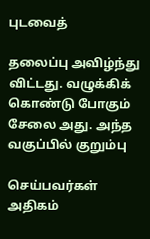புடவைத்

தலைப்பு அவிழ்ந்து விட்டது. வழுக்கிக் கொண்டு போகும் சேலை அது. அந்த வகுப்பில் குறும்பு

செய்பவர்கள் அதிகம்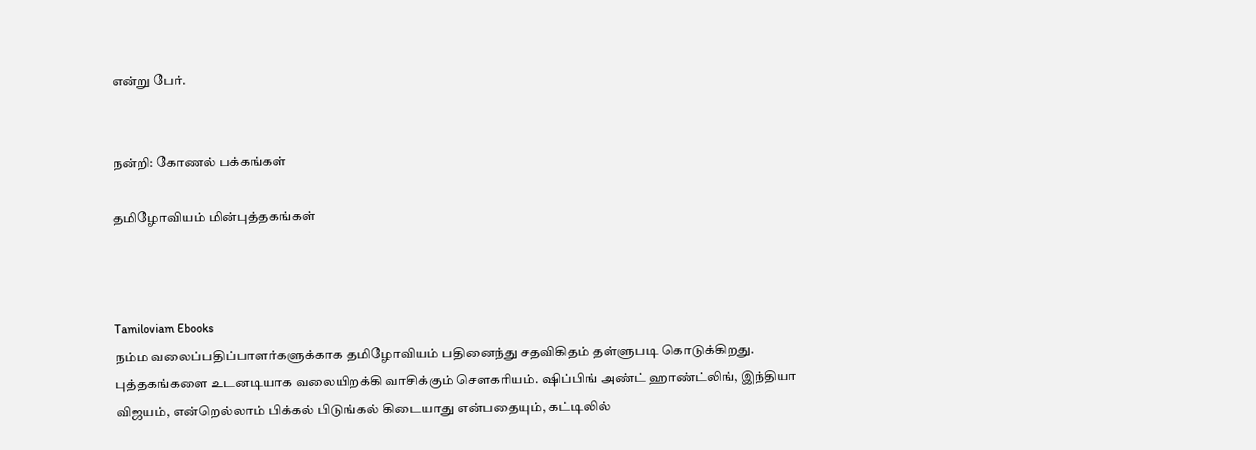என்று பேர்.


நன்றி: கோணல் பக்கங்கள்

தமிழோவியம் மின்புத்தகங்கள்



Tamiloviam Ebooks
நம்ம வலைப்பதிப்பாளர்களுக்காக தமிழோவியம் பதினைந்து சதவிகிதம் தள்ளுபடி கொடுக்கிறது. புத்தகங்களை உடனடியாக வலையிறக்கி வாசிக்கும் சௌகரியம். ஷிப்பிங் அண்ட் ஹாண்ட்லிங், இந்தியா விஜயம், என்றெல்லாம் பிக்கல் பிடுங்கல் கிடையாது என்பதையும், கட்டிலில்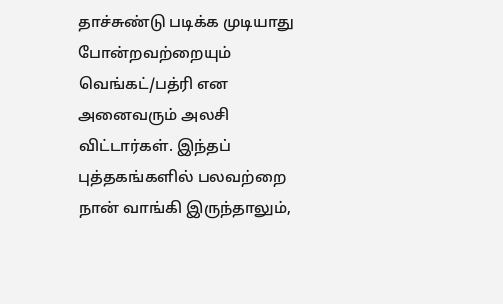தாச்சுண்டு படிக்க முடியாது போன்றவற்றையும் வெங்கட்/பத்ரி என அனைவரும் அலசி விட்டார்கள். இந்தப் புத்தகங்களில் பலவற்றை நான் வாங்கி இருந்தாலும்,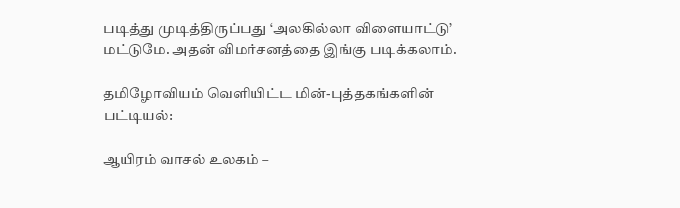படித்து முடித்திருப்பது ‘அலகில்லா விளையாட்டு’ மட்டுமே. அதன் விமர்சனத்தை இங்கு படிக்கலாம்.

தமிழோவியம் வெளியிட்ட மின்-புத்தகங்களின் பட்டியல்:

ஆயிரம் வாசல் உலகம் –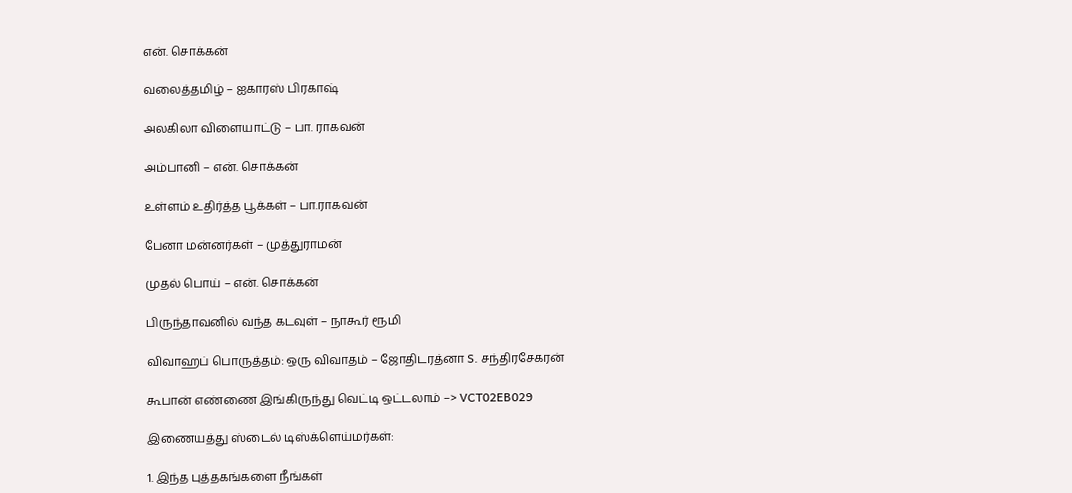என். சொக்கன்

வலைத்தமிழ் – ஐகாரஸ் பிரகாஷ்

அலகிலா விளையாட்டு – பா. ராகவன்

அம்பானி – என். சொக்கன்

உள்ளம் உதிர்த்த பூக்கள் – பா.ராகவன்

பேனா மன்னர்கள் – முத்துராமன்

முதல் பொய் – என். சொக்கன்

பிருந்தாவனில் வந்த கடவுள் – நாகூர் ரூமி

விவாஹப் பொருத்தம்: ஒரு விவாதம் – ஜோதிடரத்னா S. சந்திரசேகரன்

கூபான் எண்ணை இங்கிருந்து வெட்டி ஒட்டலாம் –> VCT02EB029

இணையத்து ஸ்டைல் டிஸ்க்ளெய்மர்கள்:

1. இந்த புத்தகங்களை நீங்கள்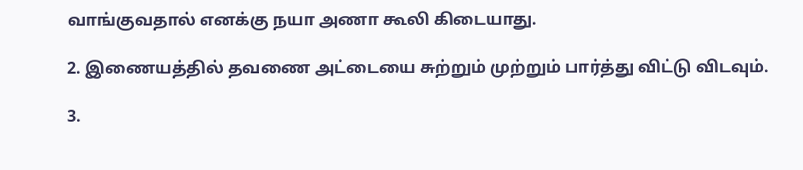வாங்குவதால் எனக்கு நயா அணா கூலி கிடையாது.

2. இணையத்தில் தவணை அட்டையை சுற்றும் முற்றும் பார்த்து விட்டு விடவும்.

3.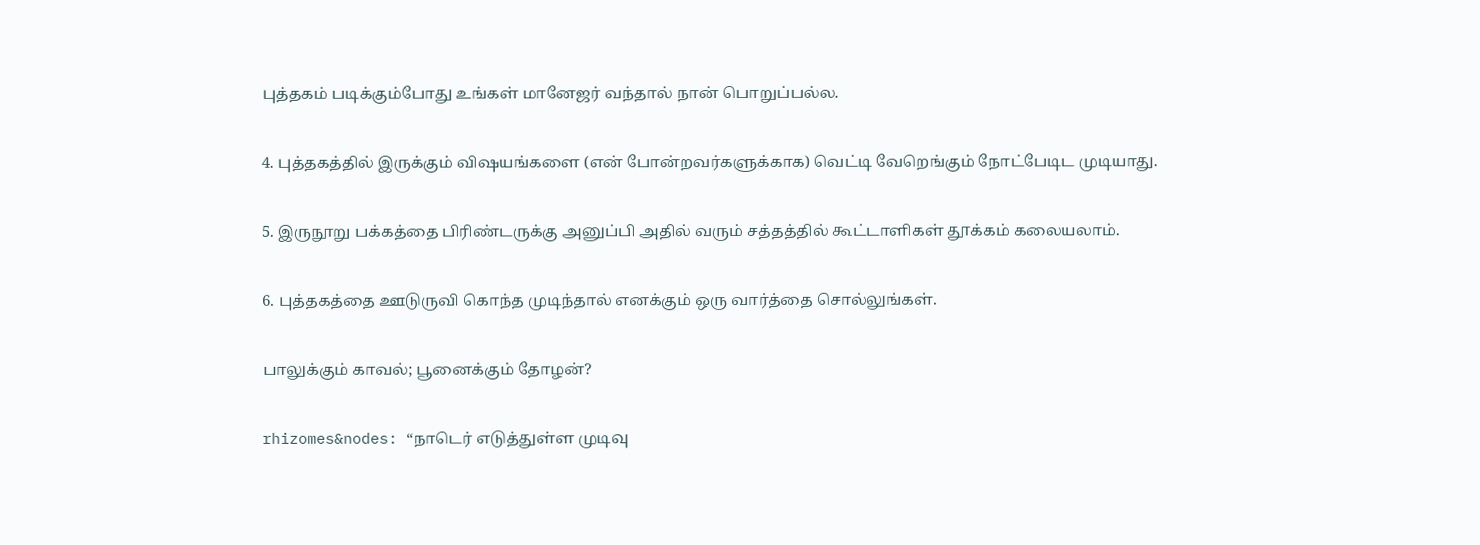புத்தகம் படிக்கும்போது உங்கள் மானேஜர் வந்தால் நான் பொறுப்பல்ல.

4. புத்தகத்தில் இருக்கும் விஷயங்களை (என் போன்றவர்களுக்காக) வெட்டி வேறெங்கும் நோட்பேடிட முடியாது.

5. இருநூறு பக்கத்தை பிரிண்டருக்கு அனுப்பி அதில் வரும் சத்தத்தில் கூட்டாளிகள் தூக்கம் கலையலாம்.

6. புத்தகத்தை ஊடுருவி கொந்த முடிந்தால் எனக்கும் ஒரு வார்த்தை சொல்லுங்கள்.

பாலுக்கும் காவல்; பூனைக்கும் தோழன்?

rhizomes&nodes: “நாடெர் எடுத்துள்ள முடிவு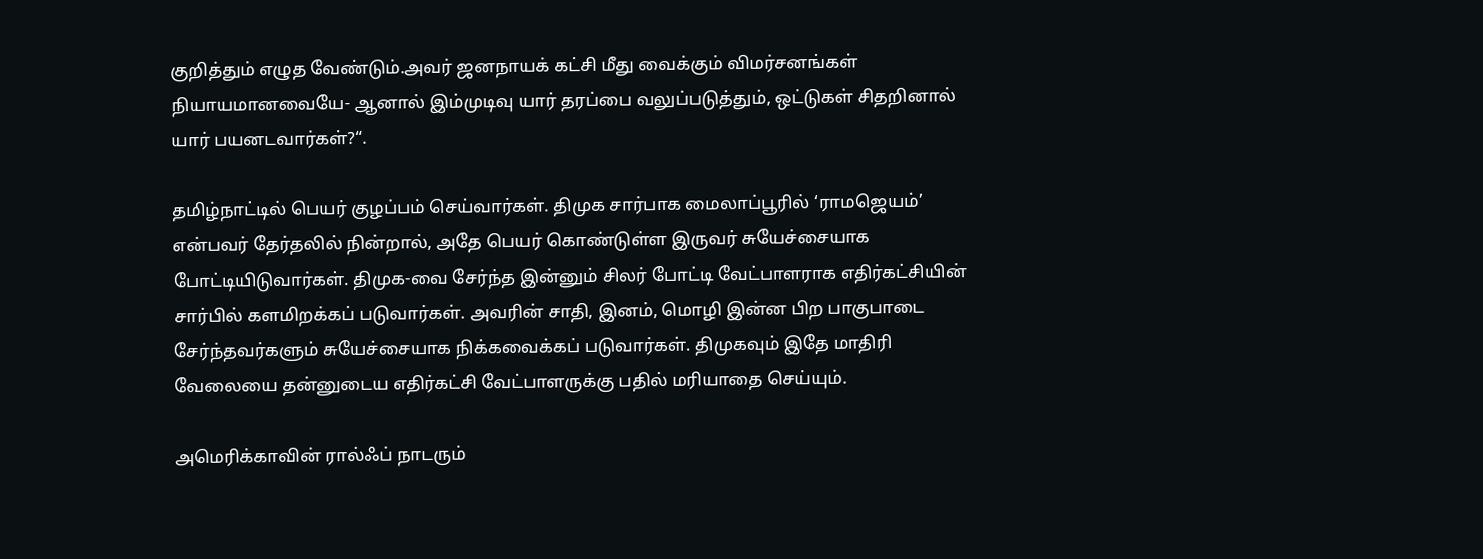குறித்தும் எழுத வேண்டும்.அவர் ஜனநாயக் கட்சி மீது வைக்கும் விமர்சனங்கள் நியாயமானவையே- ஆனால் இம்முடிவு யார் தரப்பை வலுப்படுத்தும், ஒட்டுகள் சிதறினால் யார் பயனடவார்கள்?“.

தமிழ்நாட்டில் பெயர் குழப்பம் செய்வார்கள். திமுக சார்பாக மைலாப்பூரில் ‘ராமஜெயம்’ என்பவர் தேர்தலில் நின்றால், அதே பெயர் கொண்டுள்ள இருவர் சுயேச்சையாக போட்டியிடுவார்கள். திமுக-வை சேர்ந்த இன்னும் சிலர் போட்டி வேட்பாளராக எதிர்கட்சியின் சார்பில் களமிறக்கப் படுவார்கள். அவரின் சாதி, இனம், மொழி இன்ன பிற பாகுபாடை சேர்ந்தவர்களும் சுயேச்சையாக நிக்கவைக்கப் படுவார்கள். திமுகவும் இதே மாதிரி வேலையை தன்னுடைய எதிர்கட்சி வேட்பாளருக்கு பதில் மரியாதை செய்யும்.

அமெரிக்காவின் ரால்ஃப் நாடரும்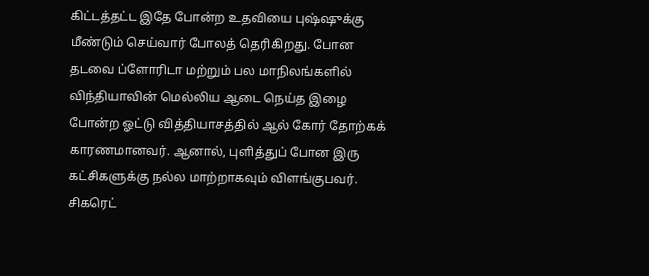கிட்டத்தட்ட இதே போன்ற உதவியை புஷ்ஷுக்கு மீண்டும் செய்வார் போலத் தெரிகிறது. போன தடவை ப்ளோரிடா மற்றும் பல மாநிலங்களில் விந்தியாவின் மெல்லிய ஆடை நெய்த இழை போன்ற ஓட்டு வித்தியாசத்தில் ஆல் கோர் தோற்கக் காரணமானவர். ஆனால், புளித்துப் போன இரு கட்சிகளுக்கு நல்ல மாற்றாகவும் விளங்குபவர். சிகரெட்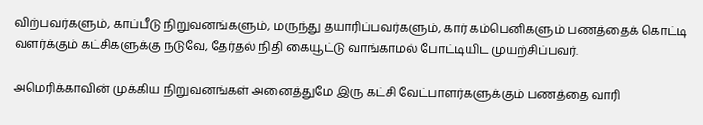விற்பவர்களும், காப்பீடு நிறுவனங்களும், மருந்து தயாரிப்பவர்களும், கார் கம்பெனிகளும் பணத்தைக் கொட்டி வளர்க்கும் கட்சிகளுக்கு நடுவே, தேர்தல் நிதி கையூட்டு வாங்காமல் போட்டியிட முயற்சிப்பவர்.

அமெரிக்காவின் முக்கிய நிறுவனங்கள் அனைத்துமே இரு கட்சி வேட்பாளர்களுக்கும் பணத்தை வாரி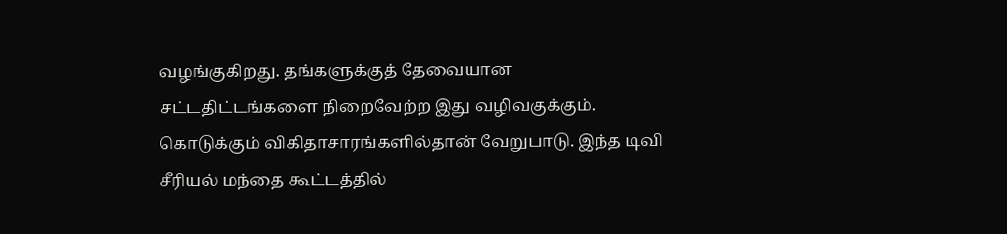வழங்குகிறது. தங்களுக்குத் தேவையான சட்டதிட்டங்களை நிறைவேற்ற இது வழிவகுக்கும். கொடுக்கும் விகிதாசாரங்களில்தான் வேறுபாடு. இந்த டிவி சீரியல் மந்தை கூட்டத்தில்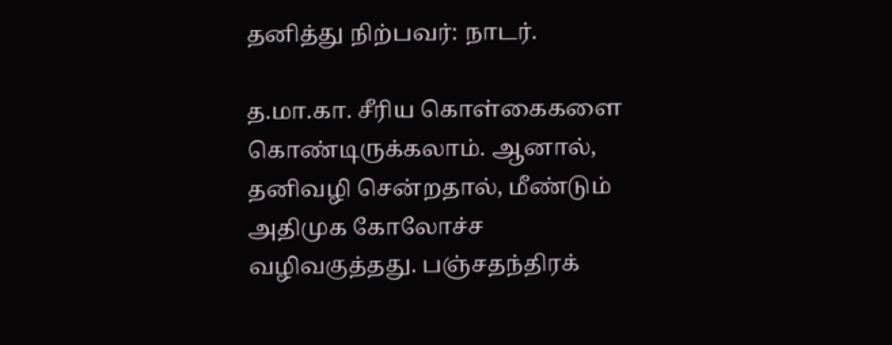தனித்து நிற்பவர்: நாடர்.

த.மா.கா. சீரிய கொள்கைகளை கொண்டிருக்கலாம். ஆனால், தனிவழி சென்றதால், மீண்டும் அதிமுக கோலோச்ச வழிவகுத்தது. பஞ்சதந்திரக்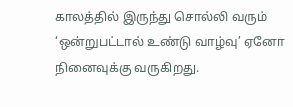காலத்தில் இருந்து சொல்லி வரும் ‘ஒன்றுபட்டால் உண்டு வாழ்வு’ ஏனோ நினைவுக்கு வருகிறது.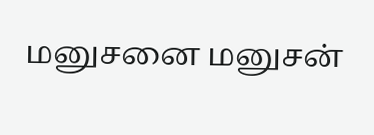மனுசனை மனுசன்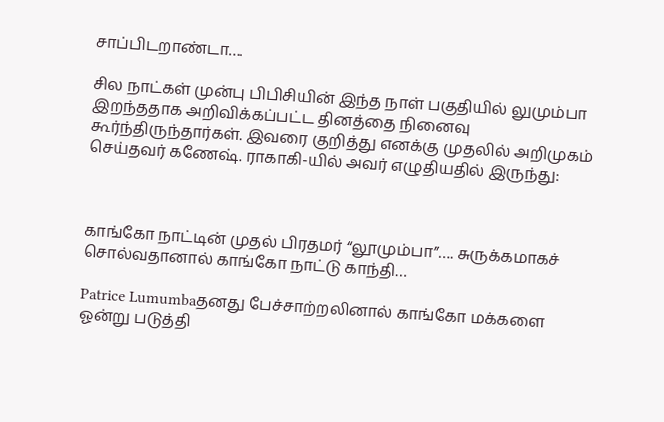சாப்பிடறாண்டா….

சில நாட்கள் முன்பு பிபிசியின் இந்த நாள் பகுதியில் லுமும்பா இறந்ததாக அறிவிக்கப்பட்ட தினத்தை நினைவு கூர்ந்திருந்தார்கள். இவரை குறித்து எனக்கு முதலில் அறிமுகம் செய்தவர் கணேஷ். ராகாகி-யில் அவர் எழுதியதில் இருந்து:



காங்கோ நாட்டின் முதல் பிரதமர் “லூமும்பா”…. சுருக்கமாகச் சொல்வதானால் காங்கோ நாட்டு காந்தி…

Patrice Lumumbaதனது பேச்சாற்றலினால் காங்கோ மக்களை ஓன்று படுத்தி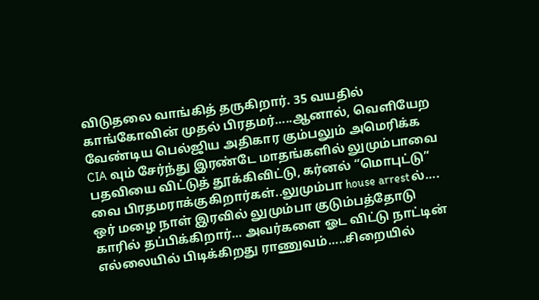விடுதலை வாங்கித் தருகிறார். 35 வயதில் காங்கோவின் முதல் பிரதமர்…..ஆனால், வெளியேற வேண்டிய பெல்ஜிய அதிகார கும்பலும் அமெரிக்க CIA வும் சேர்ந்து இரண்டே மாதங்களில் லுமும்பாவை பதவியை விட்டுத் தூக்கிவிட்டு, கர்னல் “மொபுட்டு” வை பிரதமராக்குகிறார்கள்..லுமும்பா house arrestல்…. ஒர் மழை நாள் இரவில் லுமும்பா குடும்பத்தோடு காரில் தப்பிக்கிறார்… அவர்களை ஓட விட்டு நாட்டின் எல்லையில் பிடிக்கிறது ராணுவம்…..சிறையில்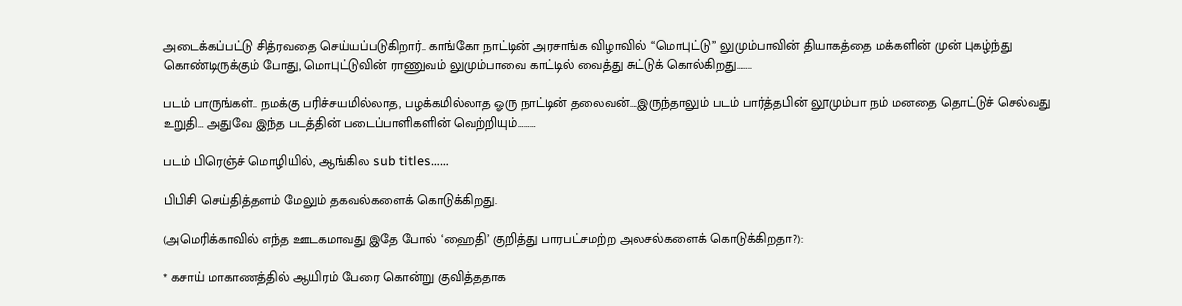அடைக்கப்பட்டு சித்ரவதை செய்யப்படுகிறார்.. காங்கோ நாட்டின் அரசாங்க விழாவில் “மொபுட்டு” லுமும்பாவின் தியாகத்தை மக்களின் முன் புகழ்ந்து கொண்டிருக்கும் போது, மொபுட்டுவின் ராணுவம் லுமும்பாவை காட்டில் வைத்து சுட்டுக் கொல்கிறது……..

படம் பாருங்கள்.. நமக்கு பரிச்சயமில்லாத, பழக்கமில்லாத ஓரு நாட்டின் தலைவன்….இருந்தாலும் படம் பார்த்தபின் லூமும்பா நம் மனதை தொட்டுச் செல்வது உறுதி… அதுவே இந்த படத்தின் படைப்பாளிகளின் வெற்றியும்………

படம் பிரெஞ்ச் மொழியில், ஆங்கில sub titles……

பிபிசி செய்தித்தளம் மேலும் தகவல்களைக் கொடுக்கிறது.

(அமெரிக்காவில் எந்த ஊடகமாவது இதே போல் ‘ஹைதி’ குறித்து பாரபட்சமற்ற அலசல்களைக் கொடுக்கிறதா?):

* கசாய் மாகாணத்தில் ஆயிரம் பேரை கொன்று குவித்ததாக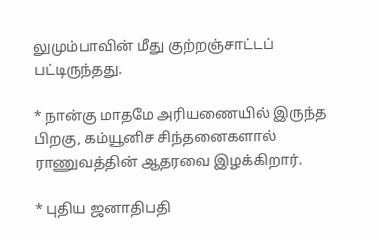லுமும்பாவின் மீது குற்றஞ்சாட்டப் பட்டிருந்தது.

* நான்கு மாதமே அரியணையில் இருந்த பிறகு, கம்யூனிச சிந்தனைகளால் ராணுவத்தின் ஆதரவை இழக்கிறார்.

* புதிய ஜனாதிபதி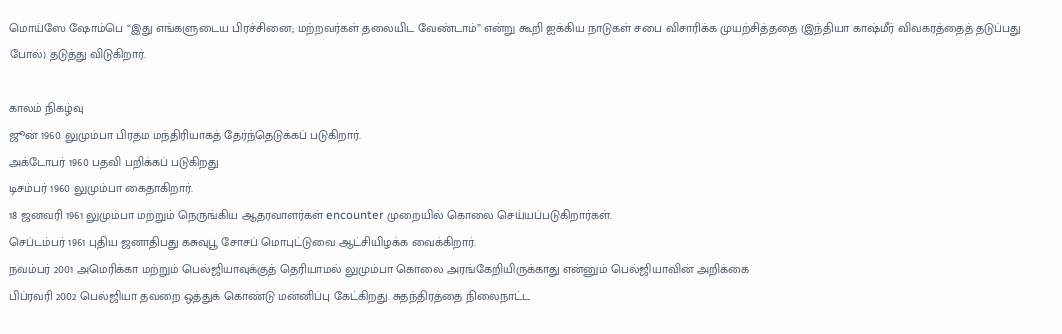மொய்ஸே ஷோம்பெ “இது எங்களுடைய பிரச்சினை; மற்றவர்கள் தலையிட வேண்டாம்” என்று கூறி ஐக்கிய நாடுகள் சபை விசாரிக்க முயற்சித்ததை (இந்தியா காஷ்மீர் விவகரத்தைத் தடுப்பது போல்) தடுத்து விடுகிறார்.

காலம் நிகழ்வு
ஜூன் 1960 லுமும்பா பிரதம மந்திரியாகத் தேர்ந்தெடுக்கப் படுகிறார்.
அக்டோபர் 1960 பதவி பறிக்கப் படுகிறது
டிசம்பர் 1960 லுமும்பா கைதாகிறார்.
18 ஜனவரி 1961 லுமும்பா மற்றும் நெருங்கிய ஆதரவாளர்கள் encounter முறையில் கொலை செய்யப்படுகிறார்கள்.
செப்டம்பர் 1961 புதிய ஜனாதிபது கசுவுபூ சோசப் மொபுட்டுவை ஆட்சியிழக்க வைக்கிறார்.
நவம்பர் 2001 அமெரிக்கா மற்றும் பெல்ஜியாவுக்குத் தெரியாமல் லுமும்பா கொலை அரங்கேறியிருக்காது என்னும் பெல்ஜியாவின் அறிக்கை
பிப்ரவரி 2002 பெல்ஜியா தவறை ஒத்துக் கொண்டு மன்னிப்பு கேட்கிறது. சுதந்திரத்தை நிலைநாட்ட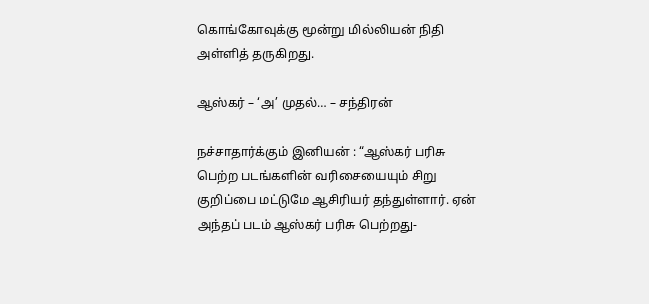கொங்கோவுக்கு மூன்று மில்லியன் நிதி அள்ளித் தருகிறது.

ஆஸ்கர் – ‘அ’ முதல்… – சந்திரன்

நச்சாதார்க்கும் இனியன் : “ஆஸ்கர் பரிசு பெற்ற படங்களின் வரிசையையும் சிறு குறிப்பை மட்டுமே ஆசிரியர் தந்துள்ளார். ஏன் அந்தப் படம் ஆஸ்கர் பரிசு பெற்றது-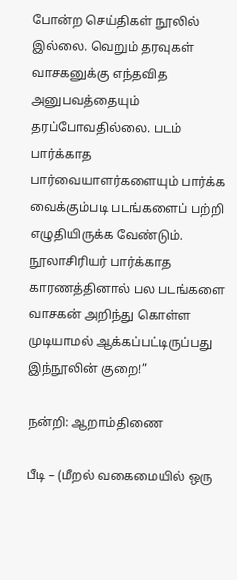போன்ற செய்திகள் நூலில் இல்லை. வெறும் தரவுகள் வாசகனுக்கு எந்தவித அனுபவத்தையும் தரப்போவதில்லை. படம் பார்க்காத பார்வையாளர்களையும் பார்க்க வைக்கும்படி படங்களைப் பற்றி எழுதியிருக்க வேண்டும். நூலாசிரியர் பார்க்காத காரணத்தினால் பல படங்களை வாசகன் அறிந்து கொள்ள முடியாமல் ஆக்கப்பட்டிருப்பது இந்நூலின் குறை!”

நன்றி: ஆறாம்திணை

பீடி – (மீறல் வகைமையில் ஒரு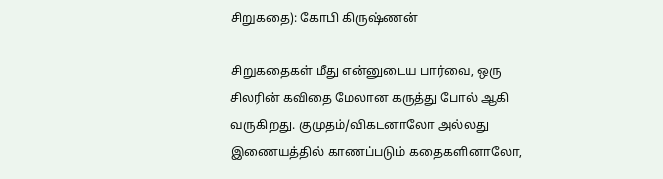சிறுகதை): கோபி கிருஷ்ணன்

சிறுகதைகள் மீது என்னுடைய பார்வை, ஒரு சிலரின் கவிதை மேலான கருத்து போல் ஆகி வருகிறது. குமுதம்/விகடனாலோ அல்லது இணையத்தில் காணப்படும் கதைகளினாலோ,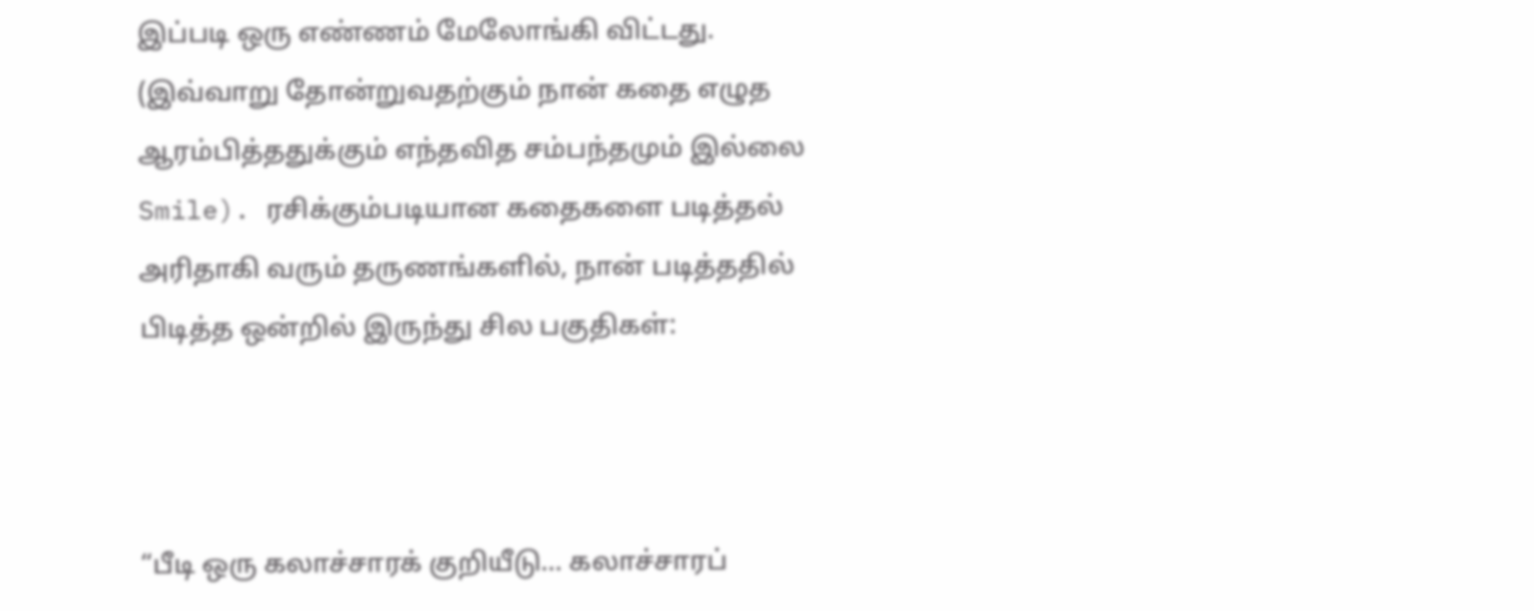இப்படி ஒரு எண்ணம் மேலோங்கி விட்டது. (இவ்வாறு தோன்றுவதற்கும் நான் கதை எழுத ஆரம்பித்ததுக்கும் எந்தவித சம்பந்தமும் இல்லை Smile). ரசிக்கும்படியான கதைகளை படித்தல் அரிதாகி வரும் தருணங்களில், நான் படித்ததில் பிடித்த ஒன்றில் இருந்து சில பகுதிகள்:



“பீடி ஒரு கலாச்சாரக் குறியீடு… கலாச்சாரப்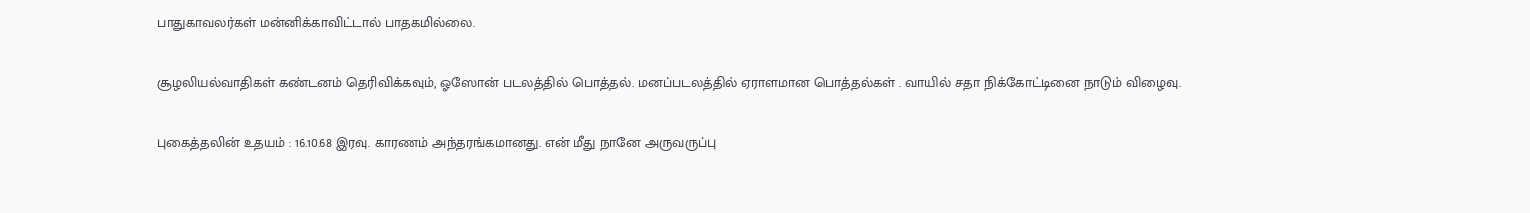பாதுகாவலர்கள் மன்னிக்காவிட்டால் பாதகமில்லை.

சூழலியல்வாதிகள் கண்டனம் தெரிவிக்கவும், ஓஸோன் படலத்தில் பொத்தல். மனப்படலத்தில் ஏராளமான பொத்தல்கள் . வாயில் சதா நிக்கோட்டினை நாடும் விழைவு.

புகைத்தலின் உதயம் : 16.10.68 இரவு. காரணம் அந்தரங்கமானது. என் மீது நானே அருவருப்பு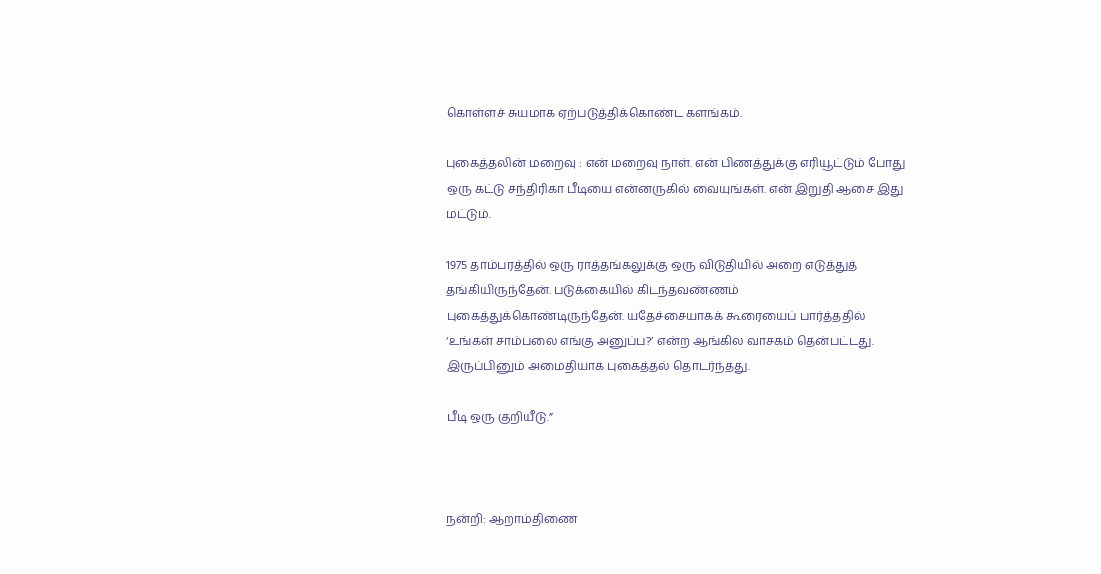கொள்ளச் சுயமாக ஏற்படுத்திக்கொண்ட களங்கம்.

புகைத்தலின் மறைவு : என் மறைவு நாள். என் பிணத்துக்கு எரியூட்டும் போது ஒரு கட்டு சந்திரிகா பீடியை என்னருகில் வையுங்கள். என் இறுதி ஆசை இது மட்டும்.

1975 தாம்பரத்தில் ஒரு ராத்தங்கலுக்கு ஒரு விடுதியில் அறை எடுத்துத் தங்கியிருந்தேன். படுக்கையில் கிடந்தவண்ணம் புகைத்துக்கொண்டிருந்தேன். யதேச்சையாகக் கூரையைப் பார்த்ததில் ‘உங்கள் சாம்பலை எங்கு அனுப்ப?’ என்ற ஆங்கில வாசகம் தென்பட்டது. இருப்பினும் அமைதியாக புகைத்தல் தொடர்ந்தது.

பீடி ஒரு குறியீடு.”



நன்றி: ஆறாம்திணை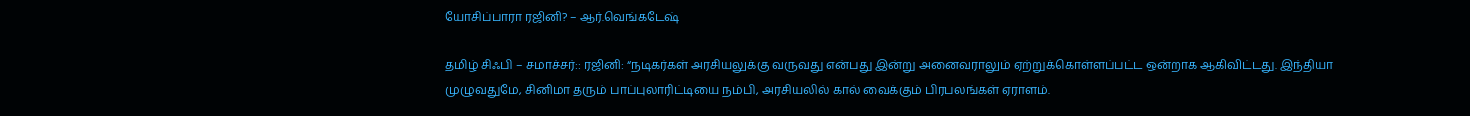யோசிப்பாரா ரஜினி? – ஆர்.வெங்கடேஷ்

தமிழ் சிஃபி – சமாச்சர்:: ரஜினி: “நடிகர்கள் அரசியலுக்கு வருவது என்பது இன்று அனைவராலும் ஏற்றுக்கொள்ளப்பட்ட ஒன்றாக ஆகிவிட்டது. இந்தியா முழுவதுமே, சினிமா தரும் பாப்புலாரிட்டியை நம்பி, அரசியலில் கால் வைக்கும் பிரபலங்கள் ஏராளம்.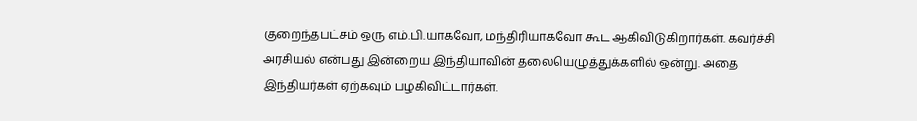குறைந்தபட்சம் ஒரு எம்.பி.யாகவோ, மந்திரியாகவோ கூட ஆகிவிடுகிறார்கள். கவர்ச்சி அரசியல் என்பது இன்றைய இந்தியாவின் தலையெழுத்துக்களில் ஒன்று. அதை இந்தியர்கள் ஏற்கவும் பழகிவிட்டார்கள்.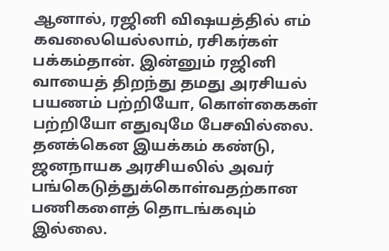ஆனால், ரஜினி விஷயத்தில் எம் கவலையெல்லாம், ரசிகர்கள் பக்கம்தான். இன்னும் ரஜினி வாயைத் திறந்து தமது அரசியல் பயணம் பற்றியோ, கொள்கைகள் பற்றியோ எதுவுமே பேசவில்லை. தனக்கென இயக்கம் கண்டு, ஜனநாயக அரசியலில் அவர் பங்கெடுத்துக்கொள்வதற்கான பணிகளைத் தொடங்கவும் இல்லை.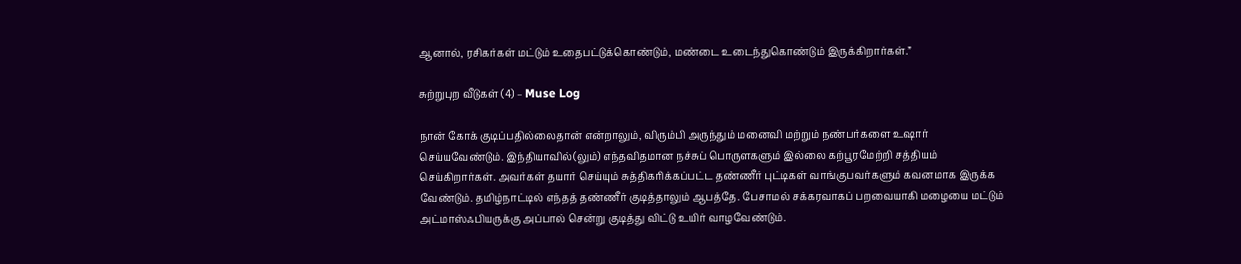ஆனால், ரசிகர்கள் மட்டும் உதைபட்டுக்கொண்டும், மண்டை உடைந்துகொண்டும் இருக்கிறார்கள்.”

சுற்றுபுற வீடுகள் (4) – Muse Log

நான் கோக் குடிப்பதில்லைதான் என்றாலும், விரும்பி அருந்தும் மனைவி மற்றும் நண்பர்களை உஷார் செய்யவேண்டும். இந்தியாவில்(லும்) எந்தவிதமான நச்சுப் பொருளகளும் இல்லை கற்பூரமேற்றி சத்தியம் செய்கிறார்கள். அவர்கள் தயார் செய்யும் சுத்திகரிக்கப்பட்ட தண்ணீர் புட்டிகள் வாங்குபவர்களும் கவனமாக இருக்க வேண்டும். தமிழ்நாட்டில் எந்தத் தண்ணீர் குடித்தாலும் ஆபத்தே. பேசாமல் சக்கரவாகப் பறவையாகி மழையை மட்டும் அட்மாஸ்ஃபியருக்கு அப்பால் சென்று குடித்து விட்டு உயிர் வாழவேண்டும்.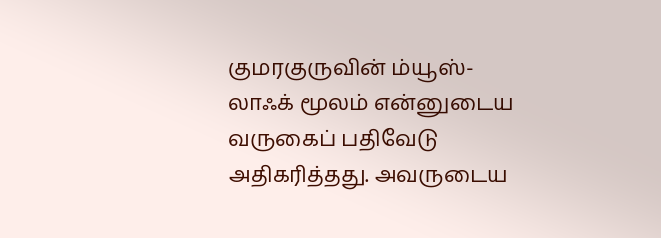குமரகுருவின் ம்யூஸ்-லாஃக் மூலம் என்னுடைய வருகைப் பதிவேடு அதிகரித்தது. அவருடைய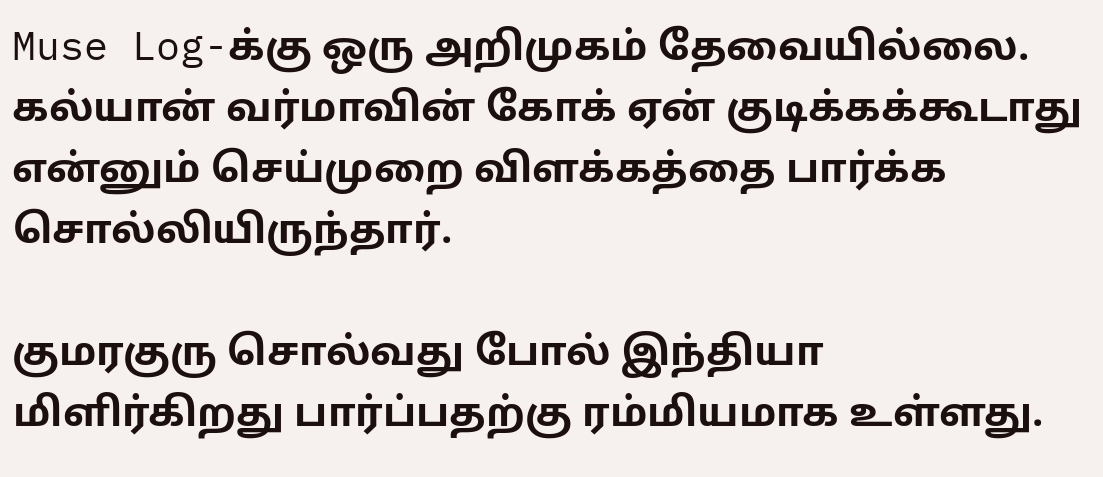Muse Log-க்கு ஒரு அறிமுகம் தேவையில்லை. கல்யான் வர்மாவின் கோக் ஏன் குடிக்கக்கூடாது என்னும் செய்முறை விளக்கத்தை பார்க்க சொல்லியிருந்தார்.

குமரகுரு சொல்வது போல் இந்தியா மிளிர்கிறது பார்ப்பதற்கு ரம்மியமாக உள்ளது.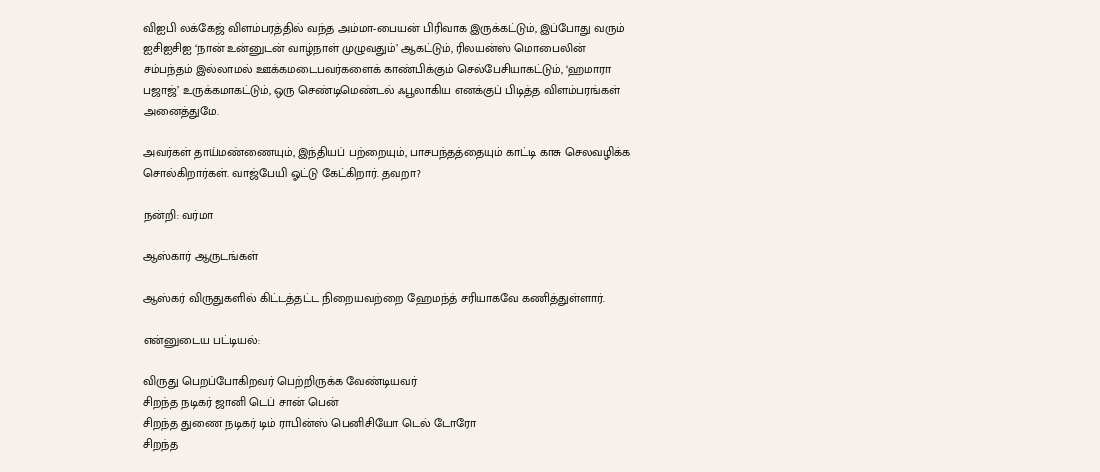விஐபி லக்கேஜ் விளம்பரத்தில் வந்த அம்மா-பையன் பிரிவாக இருக்கட்டும், இப்போது வரும் ஐசிஐசிஐ ‘நான் உன்னுடன் வாழ்நாள் முழுவதும்’ ஆகட்டும், ரிலயன்ஸ் மொபைலின் சம்பந்தம் இல்லாமல் ஊக்கமடைபவர்களைக் காண்பிக்கும் செல்பேசியாகட்டும், ‘ஹமாரா பஜாஜ்’ உருக்கமாகட்டும், ஒரு செண்டிமெண்டல் ஃபூலாகிய எனக்குப் பிடித்த விளம்பரங்கள் அனைத்துமே.

அவர்கள் தாய்மண்ணையும், இந்தியப் பற்றையும், பாசபந்தத்தையும் காட்டி காசு செலவழிக்க சொல்கிறார்கள். வாஜ்பேயி ஓட்டு கேட்கிறார். தவறா?

நன்றி: வர்மா

ஆஸ்கார் ஆருடங்கள்

ஆஸ்கர் விருதுகளில் கிட்டத்தட்ட நிறையவற்றை ஹேமந்த் சரியாகவே கணித்துள்ளார்.

என்னுடைய பட்டியல்:

விருது பெறப்போகிறவர் பெற்றிருக்க வேண்டியவர்
சிறந்த நடிகர் ஜானி டெப் சான் பென்
சிறந்த துணை நடிகர் டிம் ராபின்ஸ் பெனிசியோ டெல் டோரோ
சிறந்த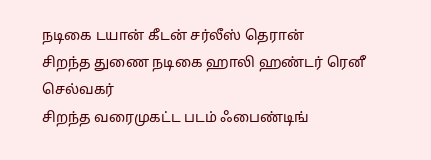நடிகை டயான் கீடன் சர்லீஸ் தெரான்
சிறந்த துணை நடிகை ஹாலி ஹண்டர் ரெனீ செல்வகர்
சிறந்த வரைமுகட்ட படம் ஃபைண்டிங்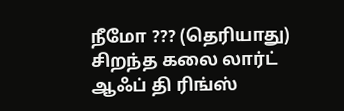நீமோ ??? (தெரியாது)
சிறந்த கலை லார்ட் ஆஃப் தி ரிங்ஸ்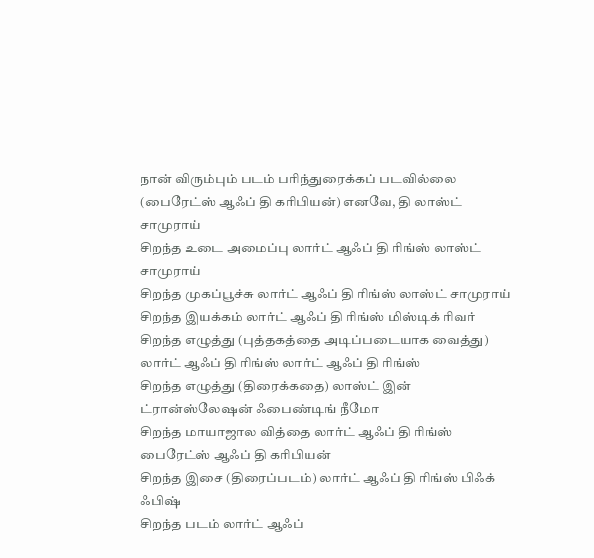நான் விரும்பும் படம் பரிந்துரைக்கப் படவில்லை (பைரேட்ஸ் ஆஃப் தி கரிபியன்) எனவே, தி லாஸ்ட் சாமுராய்
சிறந்த உடை அமைப்பு லார்ட் ஆஃப் தி ரிங்ஸ் லாஸ்ட் சாமுராய்
சிறந்த முகப்பூச்சு லார்ட் ஆஃப் தி ரிங்ஸ் லாஸ்ட் சாமுராய்
சிறந்த இயக்கம் லார்ட் ஆஃப் தி ரிங்ஸ் மிஸ்டிக் ரிவர்
சிறந்த எழுத்து (புத்தகத்தை அடிப்படையாக வைத்து) லார்ட் ஆஃப் தி ரிங்ஸ் லார்ட் ஆஃப் தி ரிங்ஸ்
சிறந்த எழுத்து (திரைக்கதை) லாஸ்ட் இன் ட்ரான்ஸ்லேஷன் ஃபைண்டிங் நீமோ
சிறந்த மாயாஜால வித்தை லார்ட் ஆஃப் தி ரிங்ஸ் பைரேட்ஸ் ஆஃப் தி கரிபியன்
சிறந்த இசை (திரைப்படம்) லார்ட் ஆஃப் தி ரிங்ஸ் பிஃக் ஃபிஷ்
சிறந்த படம் லார்ட் ஆஃப்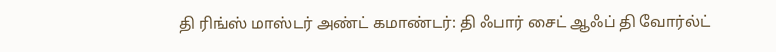தி ரிங்ஸ் மாஸ்டர் அண்ட் கமாண்டர்: தி ஃபார் சைட் ஆஃப் தி வோர்ல்ட்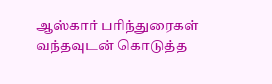ஆஸ்கார் பரிந்துரைகள் வந்தவுடன் கொடுத்த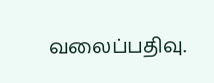வலைப்பதிவு.